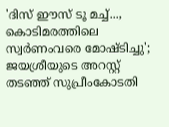'ദിസ് ഈസ് ടൂ മച്ച്..., കൊടിമരത്തിലെ സ്വർണംവരെ മോഷ്ടിച്ചു'; ജയശ്രീയുടെ അറസ്റ്റ് തടഞ്ഞ് സുപ്രീംകോടതി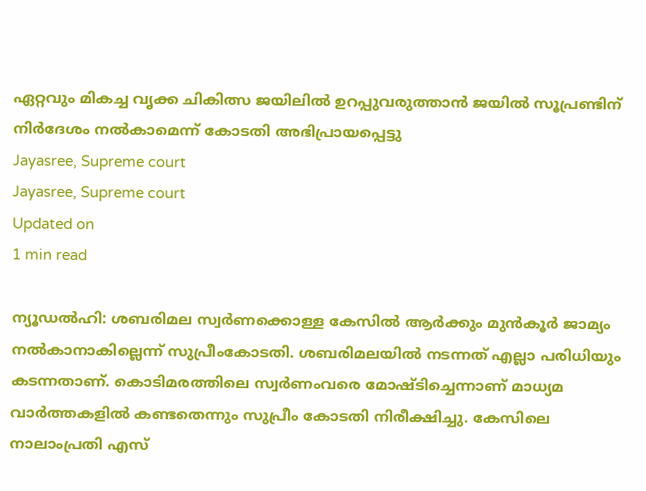ഏറ്റവും മികച്ച വൃക്ക ചികിത്സ ജയിലിൽ ഉറപ്പുവരുത്താൻ ജയിൽ സൂപ്രണ്ടിന് നിർദേശം നൽകാമെന്ന് കോടതി അഭിപ്രായപ്പെട്ടു
Jayasree, Supreme court
Jayasree, Supreme court
Updated on
1 min read

ന്യൂഡൽഹി: ശബരിമല സ്വർണക്കൊള്ള കേസിൽ ആർക്കും മുൻകൂർ ജാമ്യം നൽകാനാകില്ലെന്ന് സുപ്രീംകോടതി. ശബരിമലയിൽ നടന്നത് എല്ലാ പരിധിയും കടന്നതാണ്. കൊടിമരത്തിലെ സ്വർണംവരെ മോഷ്ടിച്ചെന്നാണ് മാധ്യമ വാർത്തകളിൽ കണ്ടതെന്നും സുപ്രീം കോടതി നിരീക്ഷിച്ചു. കേസിലെ നാലാംപ്രതി എസ്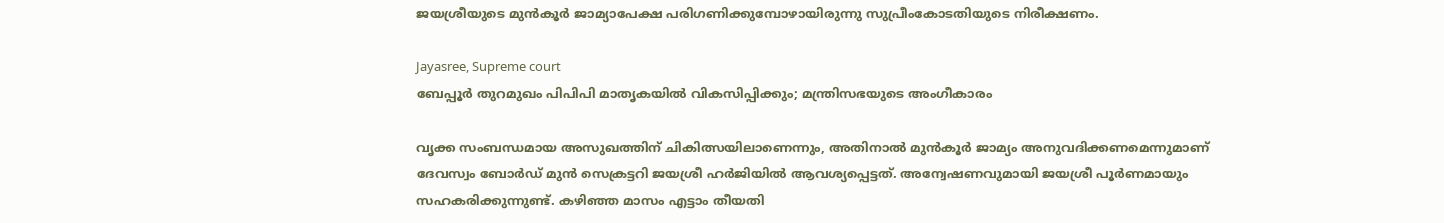ജയശ്രീയുടെ മുൻകൂർ ജാമ്യാപേക്ഷ പരിഗണിക്കുമ്പോഴായിരുന്നു സുപ്രീംകോടതിയുടെ നിരീക്ഷണം.

Jayasree, Supreme court
ബേപ്പൂർ തുറമുഖം പിപിപി മാതൃകയിൽ വികസിപ്പിക്കും; മന്ത്രിസഭയുടെ അംഗീകാരം

വൃക്ക സംബന്ധമായ അസുഖത്തിന് ചികിത്സയിലാണെന്നും, അതിനാൽ മുൻകൂർ ജാമ്യം അനുവദിക്കണമെന്നുമാണ് ദേവസ്വം ബോർഡ് മുൻ സെക്രട്ടറി ജയശ്രീ ഹർജിയിൽ ആവശ്യപ്പെട്ടത്. അന്വേഷണവുമായി ജയശ്രീ പൂർണമായും സഹകരിക്കുന്നുണ്ട്. കഴിഞ്ഞ മാസം എട്ടാം തീയതി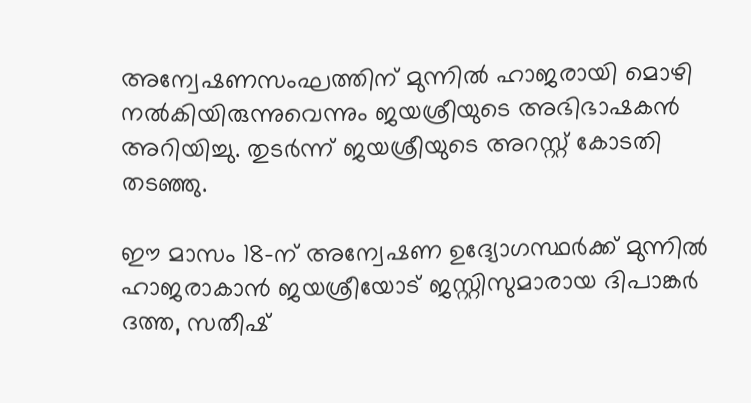അന്വേഷണസംഘത്തിന് മുന്നിൽ ഹാജരായി മൊഴി നൽകിയിരുന്നുവെന്നും ജയശ്രീയുടെ അഭിഭാഷകൻ അറിയിച്ചു. തുടർന്ന് ജയശ്രീയുടെ അറസ്റ്റ് കോടതി തടഞ്ഞു.

ഈ മാസം 18-ന് അന്വേഷണ ഉദ്യോഗസ്ഥർക്ക് മുന്നിൽ ഹാജരാകാൻ ജയശ്രീയോട് ജസ്റ്റിസുമാരായ ദിപാങ്കർ ദത്ത, സതീഷ്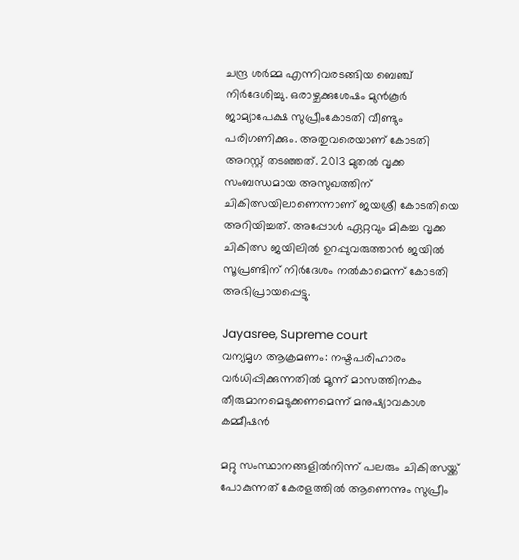ചന്ദ്ര ശർമ്മ എന്നിവരടങ്ങിയ ബെഞ്ച് നിർദേശിച്ചു. ഒരാഴ്ചക്കുശേഷം മുൻകൂർ ജാമ്യാപേക്ഷ സുപ്രീംകോടതി വീണ്ടും പരിഗണിക്കും. അതുവരെയാണ് കോടതി അറസ്റ്റ് തടഞ്ഞത്. 2013 മുതൽ വൃക്ക സംബന്ധമായ അസുഖത്തിന് ചികിത്സയിലാണെന്നാണ് ജയശ്രീ കോടതിയെ അറിയിച്ചത്. അപ്പോൾ ഏറ്റവും മികച്ച വൃക്ക ചികിത്സ ജയിലിൽ ഉറപ്പുവരുത്താൻ ജയിൽ സൂപ്രണ്ടിന് നിർദേശം നൽകാമെന്ന് കോടതി അഭിപ്രായപ്പെട്ടു.

Jayasree, Supreme court
വന്യമൃഗ ആക്രമണം: നഷ്ടപരിഹാരം വര്‍ധിപ്പിക്കുന്നതില്‍ മൂന്ന് മാസത്തിനകം തീരുമാനമെടുക്കണമെന്ന് മനുഷ്യാവകാശ കമ്മീഷന്‍

മറ്റു സംസ്ഥാനങ്ങളിൽനിന്ന് പലരും ചികിത്സയ്ക്ക് പോകുന്നത് കേരളത്തിൽ ആണെന്നും സുപ്രീം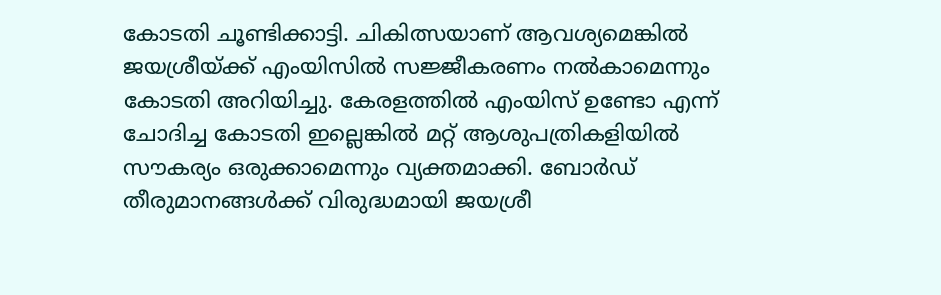കോടതി ചൂണ്ടിക്കാട്ടി. ചികിത്സയാണ് ആവശ്യമെങ്കിൽ ജയശ്രീയ്ക്ക് എംയിസിൽ സജ്ജീകരണം നൽകാമെന്നും കോടതി അറിയിച്ചു. കേരളത്തിൽ എംയിസ് ഉണ്ടോ എന്ന് ചോദിച്ച കോടതി ഇല്ലെങ്കിൽ മറ്റ് ആശുപത്രികളിയിൽ സൗകര്യം ഒരുക്കാമെന്നും വ്യക്തമാക്കി. ബോർഡ് തീരുമാനങ്ങൾക്ക് വിരുദ്ധമായി ജയശ്രീ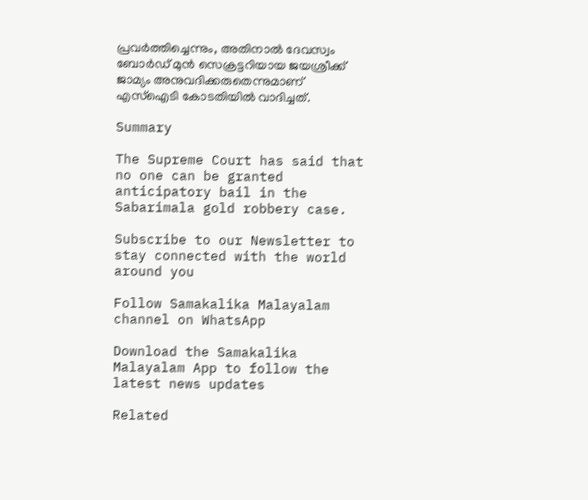പ്രവർത്തിച്ചെന്നും, അതിനാൽ ദേവസ്വം ബോർഡ് മുൻ സെക്രട്ടറിയായ ജയശ്രീക്ക് ജാമ്യം അനുവദിക്കരുതെന്നുമാണ് എസ്ഐടി കോടതിയിൽ വാദിച്ചത്.

Summary

The Supreme Court has said that no one can be granted anticipatory bail in the Sabarimala gold robbery case.

Subscribe to our Newsletter to stay connected with the world around you

Follow Samakalika Malayalam channel on WhatsApp

Download the Samakalika Malayalam App to follow the latest news updates

Related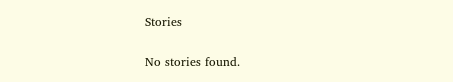Stories

No stories found.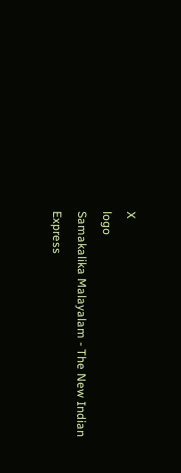X
logo
Samakalika Malayalam - The New Indian Express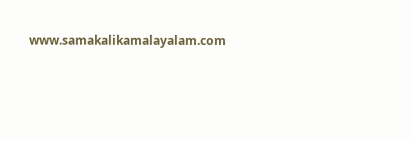www.samakalikamalayalam.com